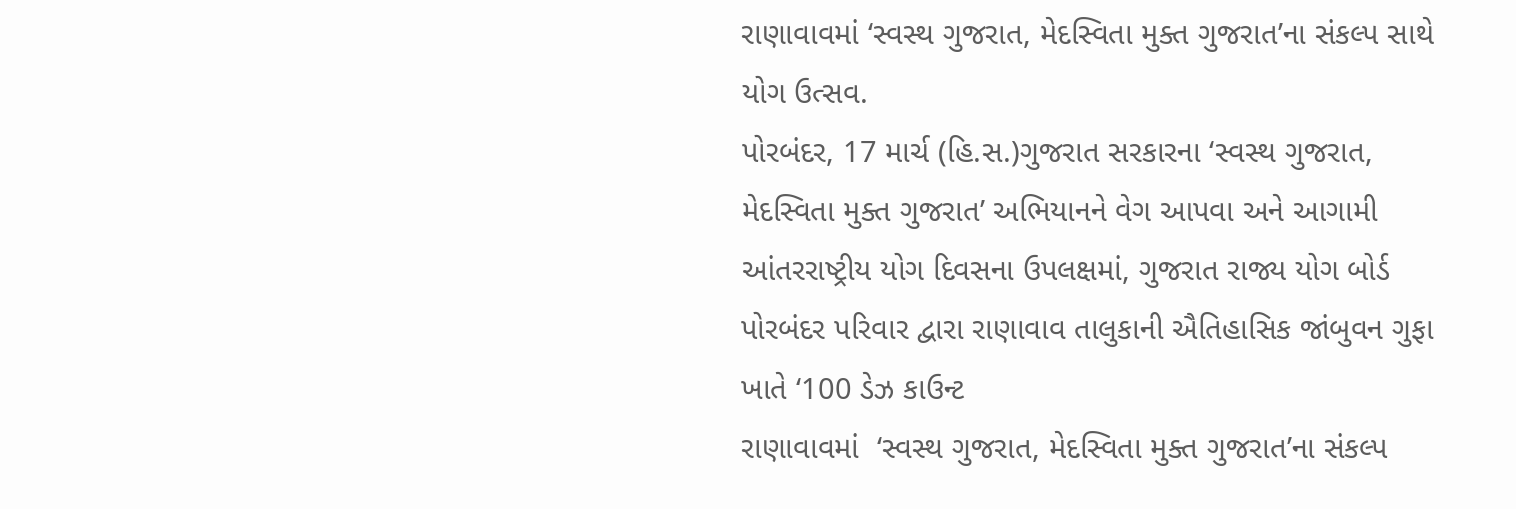રાણાવાવમાં ‘સ્વસ્થ ગુજરાત, મેદસ્વિતા મુક્ત ગુજરાત’ના સંકલ્પ સાથે યોગ ઉત્સવ.
પોરબંદર, 17 માર્ચ (હિ.સ.)ગુજરાત સરકારના ‘સ્વસ્થ ગુજરાત, મેદસ્વિતા મુક્ત ગુજરાત’ અભિયાનને વેગ આપવા અને આગામી આંતરરાષ્ટ્રીય યોગ દિવસના ઉપલક્ષમાં, ગુજરાત રાજ્ય યોગ બોર્ડ પોરબંદર પરિવાર દ્વારા રાણાવાવ તાલુકાની ઐતિહાસિક જાંબુવન ગુફા ખાતે ‘100 ડેઝ કાઉન્ટ
રાણાવાવમાં  ‘સ્વસ્થ ગુજરાત, મેદસ્વિતા મુક્ત ગુજરાત’ના સંકલ્પ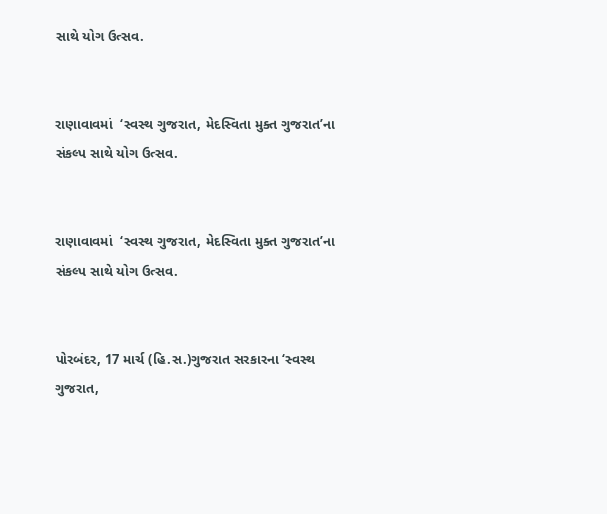સાથે યોગ ઉત્સવ.


રાણાવાવમાં  ‘સ્વસ્થ ગુજરાત, મેદસ્વિતા મુક્ત ગુજરાત’ના સંકલ્પ સાથે યોગ ઉત્સવ.


રાણાવાવમાં  ‘સ્વસ્થ ગુજરાત, મેદસ્વિતા મુક્ત ગુજરાત’ના સંકલ્પ સાથે યોગ ઉત્સવ.


પોરબંદર, 17 માર્ચ (હિ.સ.)ગુજરાત સરકારના ‘સ્વસ્થ ગુજરાત,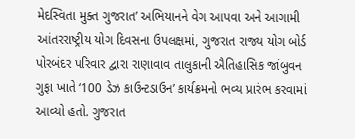મેદસ્વિતા મુક્ત ગુજરાત’ અભિયાનને વેગ આપવા અને આગામી આંતરરાષ્ટ્રીય યોગ દિવસના ઉપલક્ષમાં, ગુજરાત રાજ્ય યોગ બોર્ડ પોરબંદર પરિવાર દ્વારા રાણાવાવ તાલુકાની ઐતિહાસિક જાંબુવન ગુફા ખાતે ‘100 ડેઝ કાઉન્ટડાઉન’ કાર્યક્રમનો ભવ્ય પ્રારંભ કરવામાં આવ્યો હતો. ગુજરાત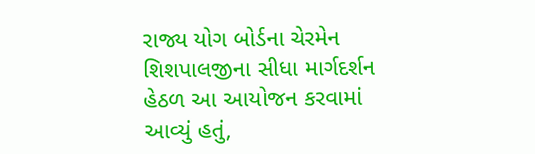રાજ્ય યોગ બોર્ડના ચેરમેન શિશપાલજીના સીધા માર્ગદર્શન હેઠળ આ આયોજન કરવામાં આવ્યું હતું,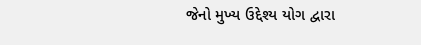જેનો મુખ્ય ઉદ્દેશ્ય યોગ દ્વારા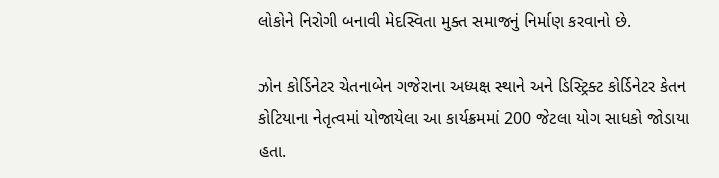લોકોને નિરોગી બનાવી મેદસ્વિતા મુક્ત સમાજનું નિર્માણ કરવાનો છે.

ઝોન કોર્ડિનેટર ચેતનાબેન ગજેરાના અધ્યક્ષ સ્થાને અને ડિસ્ટ્રિક્ટ કોર્ડિનેટર કેતન કોટિયાના નેતૃત્વમાં યોજાયેલા આ કાર્યક્રમમાં 200 જેટલા યોગ સાધકો જોડાયા હતા.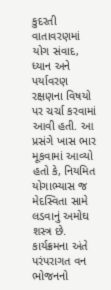કુદરતી વાતાવરણમાં યોગ સંવાદ, ધ્યાન અને પર્યાવરણ રક્ષણના વિષયો પર ચર્ચા કરવામાં આવી હતી. આ પ્રસંગે ખાસ ભાર મૂકવામાં આવ્યો હતો કે, નિયમિત યોગાભ્યાસ જ મેદસ્વિતા સામે લડવાનું અમોઘ શસ્ત્ર છે. કાર્યક્રમના અંતે પરંપરાગત વન ભોજનનો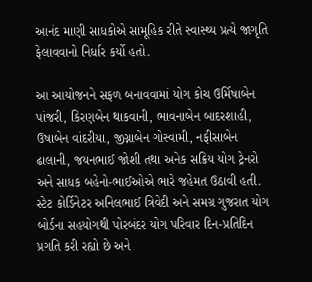આનંદ માણી સાધકોએ સામૂહિક રીતે સ્વાસ્થ્ય પ્રત્યે જાગૃતિ ફેલાવવાનો નિર્ધાર કર્યો હતો.

આ આયોજનને સફળ બનાવવામાં યોગ કોચ ઉર્મિષાબેન પાંજરી, કિરણબેન થાકવાની, ભાવનાબેન બાદરશાહી, ઉષાબેન વાંદરીયા, જીગ્નાબેન ગોસ્વામી, નફીસાબેન ઢાલાની, જયનભાઈ જોશી તથા અનેક સક્રિય યોગ ટ્રેનરો અને સાધક બહેનો-ભાઈઓએ ભારે જહેમત ઉઠાવી હતી. સ્ટેટ કોર્ડિનેટર અનિલભાઈ ત્રિવેદી અને સમગ્ર ગુજરાત યોગ બોર્ડના સહયોગથી પોરબંદર યોગ પરિવાર દિન-પ્રતિદિન પ્રગતિ કરી રહ્યો છે અને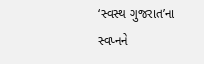‘સ્વસ્થ ગુજરાત’ના સ્વપ્નને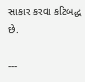સાકાર કરવા કટિબદ્ધ છે.

---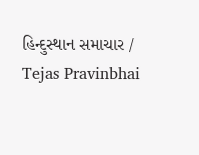હિન્દુસ્થાન સમાચાર / Tejas Pravinbhai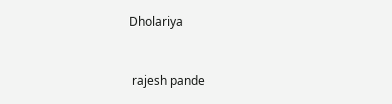Dholariya


 rajesh pande